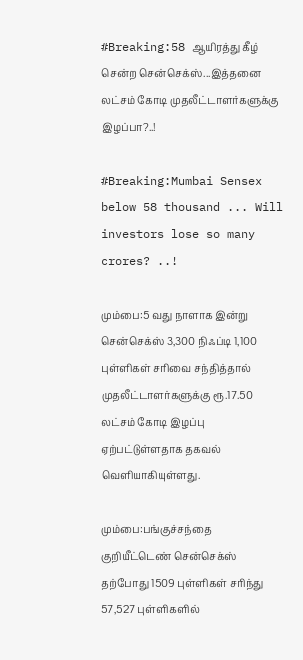#Breaking:58 ஆயிரத்து கீழ் சென்ற சென்செக்ஸ்...இத்தனை லட்சம் கோடி முதலீட்டாளர்களுக்கு இழப்பா?..!

#Breaking:Mumbai Sensex below 58 thousand ... Will investors lose so many crores? ..!

மும்பை:5 வது நாளாக இன்று சென்செக்ஸ் 3,300 நிஃப்டி 1,100 புள்ளிகள் சரிவை சந்தித்தால் முதலீட்டாளர்களுக்கு ரூ.17.50 லட்சம் கோடி இழப்பு ஏற்பட்டுள்ளதாக தகவல் வெளியாகியுள்ளது.

மும்பை:பங்குச்சந்தை குறியீட்டெண் சென்செக்ஸ் தற்போது 1509 புள்ளிகள் சரிந்து 57,527 புள்ளிகளில்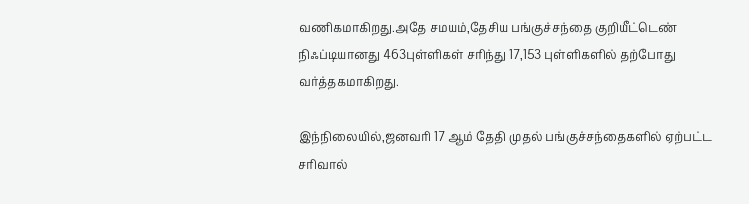வணிகமாகிறது.அதே சமயம்,தேசிய பங்குச்சந்தை குறியீட்டெண் நிஃப்டியானது 463புள்ளிகள் சரிந்து 17,153 புள்ளிகளில் தற்போது வர்த்தகமாகிறது.

இந்நிலையில்,ஜனவரி 17 ஆம் தேதி முதல் பங்குச்சந்தைகளில் ஏற்பட்ட சரிவால்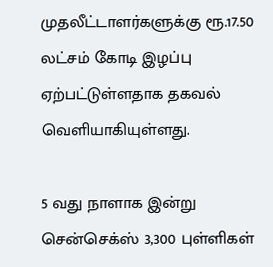முதலீட்டாளர்களுக்கு ரூ.17.50 லட்சம் கோடி இழப்பு ஏற்பட்டுள்ளதாக தகவல் வெளியாகியுள்ளது.

5 வது நாளாக இன்று சென்செக்ஸ் 3,300 புள்ளிகள்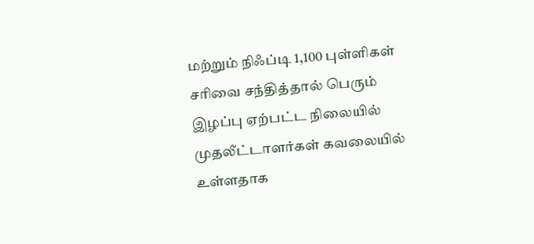மற்றும் நிஃப்டி 1,100 புள்ளிகள் சரிவை சந்தித்தால் பெரும் இழப்பு ஏற்பட்ட நிலையில் முதலீட்டாளர்கள் கவலையில் உள்ளதாக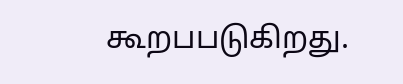கூறபபடுகிறது.